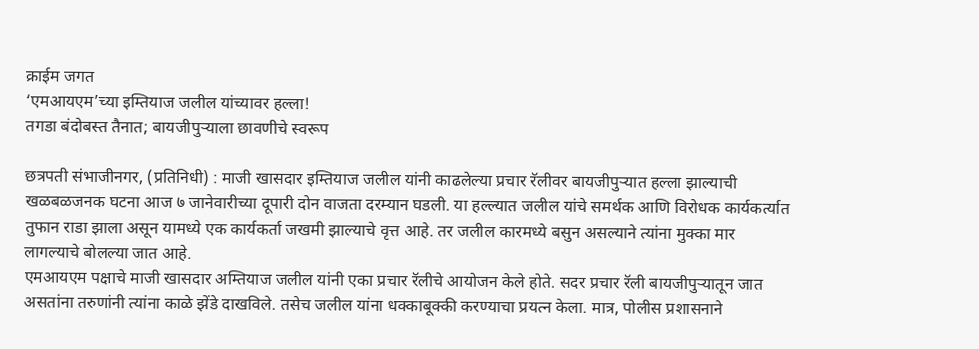क्राईम जगत
‘एमआयएम’च्या इम्तियाज जलील यांच्यावर हल्ला!
तगडा बंदोबस्त तैनात; बायजीपुऱ्याला छावणीचे स्वरूप

छत्रपती संभाजीनगर, (प्रतिनिधी) : माजी खासदार इम्तियाज जलील यांनी काढलेल्या प्रचार रॅलीवर बायजीपुऱ्यात हल्ला झाल्याची खळबळजनक घटना आज ७ जानेवारीच्या दूपारी दोन वाजता दरम्यान घडली. या हल्ल्यात जलील यांचे समर्थक आणि विरोधक कार्यकर्त्यात तुफान राडा झाला असून यामध्ये एक कार्यकर्ता जखमी झाल्याचे वृत्त आहे. तर जलील कारमध्ये बसुन असल्याने त्यांना मुक्का मार लागल्याचे बोलल्या जात आहे.
एमआयएम पक्षाचे माजी खासदार अम्तियाज जलील यांनी एका प्रचार रॅलीचे आयोजन केले होते. सदर प्रचार रॅली बायजीपुऱ्यातून जात असतांना तरुणांनी त्यांना काळे झेंडे दाखविले. तसेच जलील यांना धक्काबूक्की करण्याचा प्रयत्न केला. मात्र, पोलीस प्रशासनाने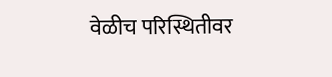वेळीच परिस्थितीवर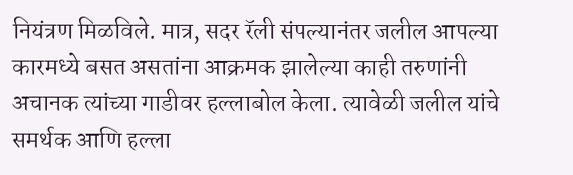नियंत्रण मिळविले. मात्र, सदर रॅली संपल्यानंतर जलील आपल्या कारमध्ये बसत असतांना आक्रमक झालेल्या काही तरुणांनी अचानक त्यांच्या गाडीवर हल्लाबोल केला. त्यावेळी जलील यांचे समर्थक आणि हल्ला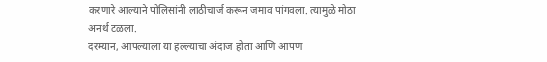करणारे आल्याने पोलिसांनी लाठीचार्ज करून जमाव पांगवला. त्यामुळे मोठा अनर्थ टळला.
दरम्यान, आपल्याला या हल्ल्याचा अंदाज होता आणि आपण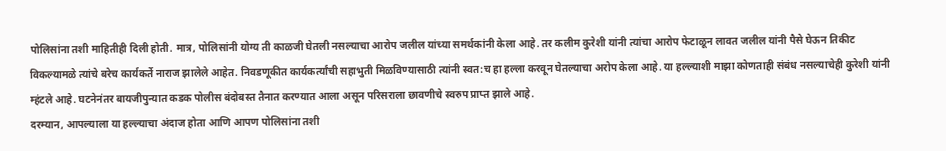पोलिसांना तशी माहितीही दिली होती. मात्र, पोलिसांनी योग्य ती काळजी घेतली नसल्याचा आरोप जलील यांच्या समर्थकांनी केला आहे. तर कलीम कुरेशी यांनी त्यांचा आरोप फेटाळून लावत जलील यांनी पैसे घेऊन तिकीट विकल्यामळे त्यांचे बरेच कार्यकर्ते नाराज झालेले आहेत. निवडणूकीत कार्यकर्त्यांची सहाभुती मिळविण्यासाठी त्यांनी स्वत:च हा हल्ला करवून घेतल्याचा अरोप केला आहे. या हल्ल्याशी माझा कोणताही संबंध नसल्याचेही कुरेशी यांनी म्हंटले आहे. घटनेनंतर बायजीपुन्यात कडक पोलीस बंदोबस्त तैनात करण्यात आला असून परिसराला छावणीचे स्वरुप प्राप्त झाले आहे.
दरम्यान, आपल्याला या हल्ल्याचा अंदाज होता आणि आपण पोलिसांना तशी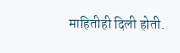माहितीही दिली होती.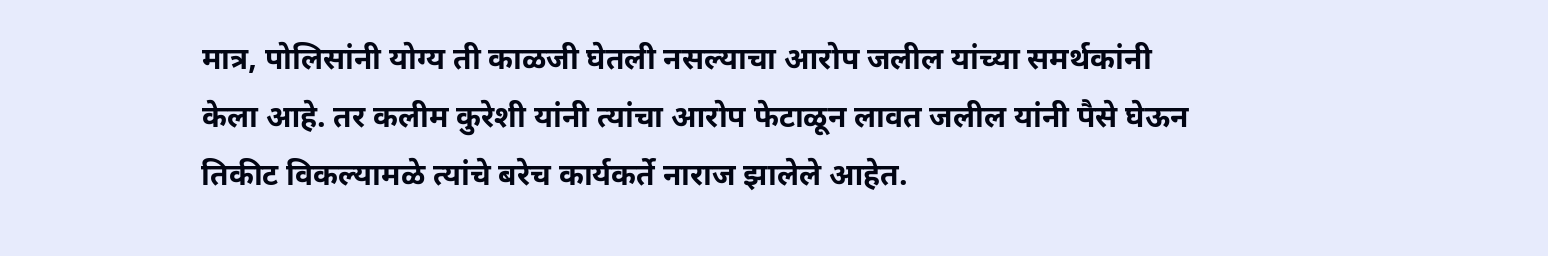मात्र, पोलिसांनी योग्य ती काळजी घेतली नसल्याचा आरोप जलील यांच्या समर्थकांनी केला आहे. तर कलीम कुरेशी यांनी त्यांचा आरोप फेटाळून लावत जलील यांनी पैसे घेऊन तिकीट विकल्यामळे त्यांचे बरेच कार्यकर्ते नाराज झालेले आहेत.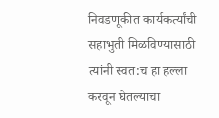निवडणूकीत कार्यकर्त्यांची सहाभुती मिळविण्यासाठी त्यांनी स्वत:च हा हल्ला करवून घेतल्याचा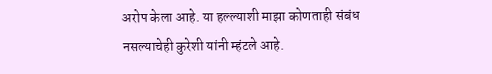अरोप केला आहे. या हल्ल्याशी माझा कोणताही संबंध नसल्याचेही कुरेशी यांनी म्हंटले आहे.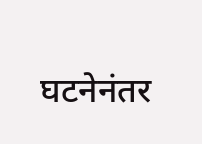घटनेनंतर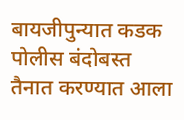बायजीपुन्यात कडक पोलीस बंदोबस्त तैनात करण्यात आला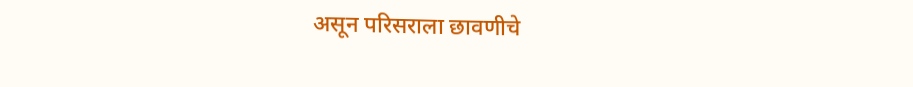असून परिसराला छावणीचे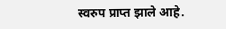स्वरुप प्राप्त झाले आहे.